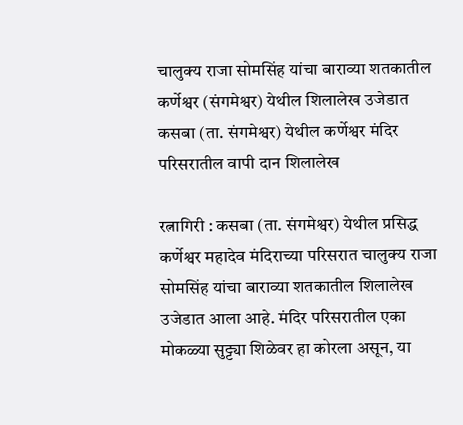चालुक्य राजा सोमसिंह यांचा बाराव्या शतकातील कर्णेश्वर (संगमेश्वर) येथील शिलालेख उजेडात
कसबा (ता. संगमेश्वर) येथील कर्णेश्वर मंदिर परिसरातील वापी दान शिलालेख

रत्नागिरी : कसबा (ता. संगमेश्वर) येथील प्रसिद्ध कर्णेश्वर महादेव मंदिराच्या परिसरात चालुक्य राजा सोमसिंह यांचा बाराव्या शतकातील शिलालेख उजेडात आला आहे. मंदिर परिसरातील एका मोकळ्या सुट्ट्या शिळेवर हा कोरला असून, या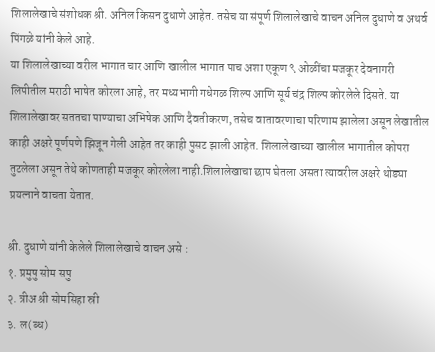शिलालेखाचे संशोधक श्री. अनिल किसन दुधाणे आहेत. तसेच या संपूर्ण शिलालेखाचे वाचन अनिल दुधाणे व अथर्व पिंगळे यांनी केले आहे.
या शिलालेखाच्या वरील भागात चार आणि खालील भागात पाच अशा एकूण ९ ओळींचा मजकूर देवनागरी लिपीतील मराठी भाषेत कोरला आहे, तर मध्यभागी गधेगळ शिल्प आणि सूर्य चंद्र शिल्प कोरलेले दिसते. या शिलालेखावर सततचा पाण्याचा अभिषेक आणि दैवतीकरण, तसेच वातावरणाचा परिणाम झालेला असून लेखातील काही अक्षरे पूर्णपणे झिजून गेली आहेत तर काही पुसट झाली आहेत. शिलालेखाच्या खालील भागातील कोपरा तुटलेला असून तेथे कोणताही मजकूर कोरलेला नाही.शिलालेखाचा छाप घेतला असता त्यावरील अक्षरे थोड्या प्रयत्नाने वाचता येतात.

श्री. दुधाणे यांनी केलेले शिलालेखाचे वाचन असे :
१. प्रमुषु सोम सपु
२. त्रीअ श्री सोमसिहा स्री
३. ल(ब्ध)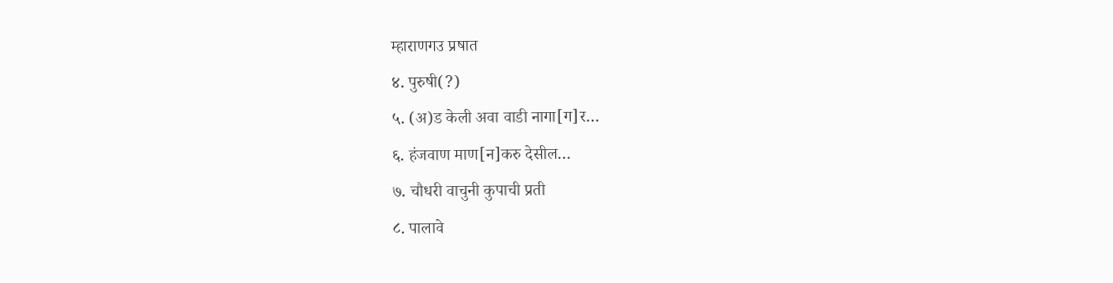म्हाराणगउ प्रषात
४. पुरुषी(?)
५. (अ)ड केली अवा वाडी नागा[ग]र…
६. हंजवाण माण[न]करु देसील…
७. चौधरी वाचुनी कुपाची प्रती
८. पालावे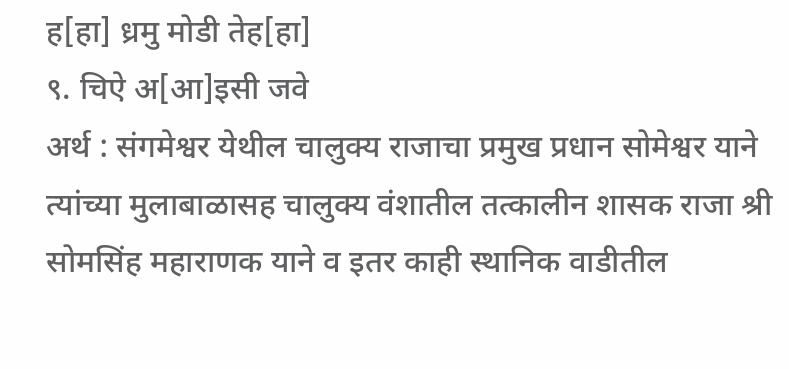ह[हा] ध्रमु मोडी तेह[हा]
९. चिऐ अ[आ]इसी जवे
अर्थ : संगमेश्वर येथील चालुक्य राजाचा प्रमुख प्रधान सोमेश्वर याने त्यांच्या मुलाबाळासह चालुक्य वंशातील तत्कालीन शासक राजा श्री सोमसिंह महाराणक याने व इतर काही स्थानिक वाडीतील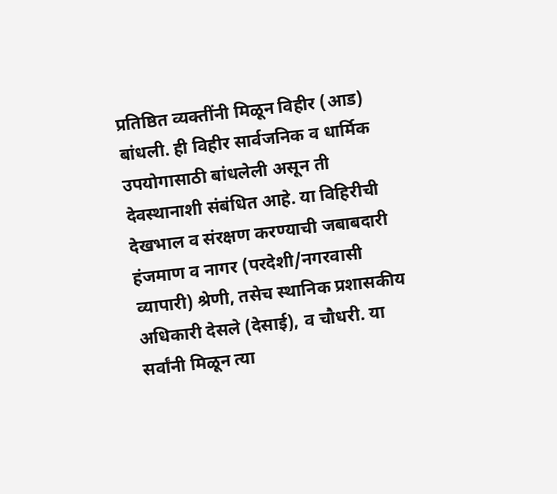प्रतिष्ठित व्यक्तींनी मिळून विहीर (आड) बांधली. ही विहीर सार्वजनिक व धार्मिक उपयोगासाठी बांधलेली असून ती देवस्थानाशी संबंधित आहे. या विहिरीची देखभाल व संरक्षण करण्याची जबाबदारी हंजमाण व नागर (परदेशी/नगरवासी व्यापारी) श्रेणी, तसेच स्थानिक प्रशासकीय अधिकारी देसले (देसाई), व चौधरी. या सर्वांनी मिळून त्या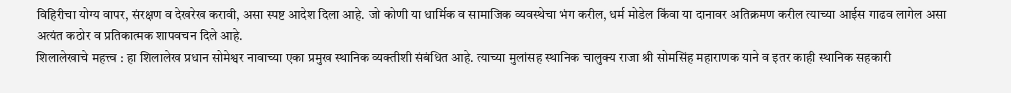विहिरीचा योग्य वापर, संरक्षण व देखरेख करावी, असा स्पष्ट आदेश दिला आहे. जो कोणी या धार्मिक व सामाजिक व्यवस्थेचा भंग करील, धर्म मोडेल किंवा या दानावर अतिक्रमण करील त्याच्या आईस गाढव लागेल असा अत्यंत कठोर व प्रतिकात्मक शापवचन दिले आहे.
शिलालेखाचे महत्त्व : हा शिलालेख प्रधान सोमेश्वर नावाच्या एका प्रमुख स्थानिक व्यक्तीशी संबंधित आहे. त्याच्या मुलांसह स्थानिक चालुक्य राजा श्री सोमसिंह महाराणक याने व इतर काही स्थानिक सहकारी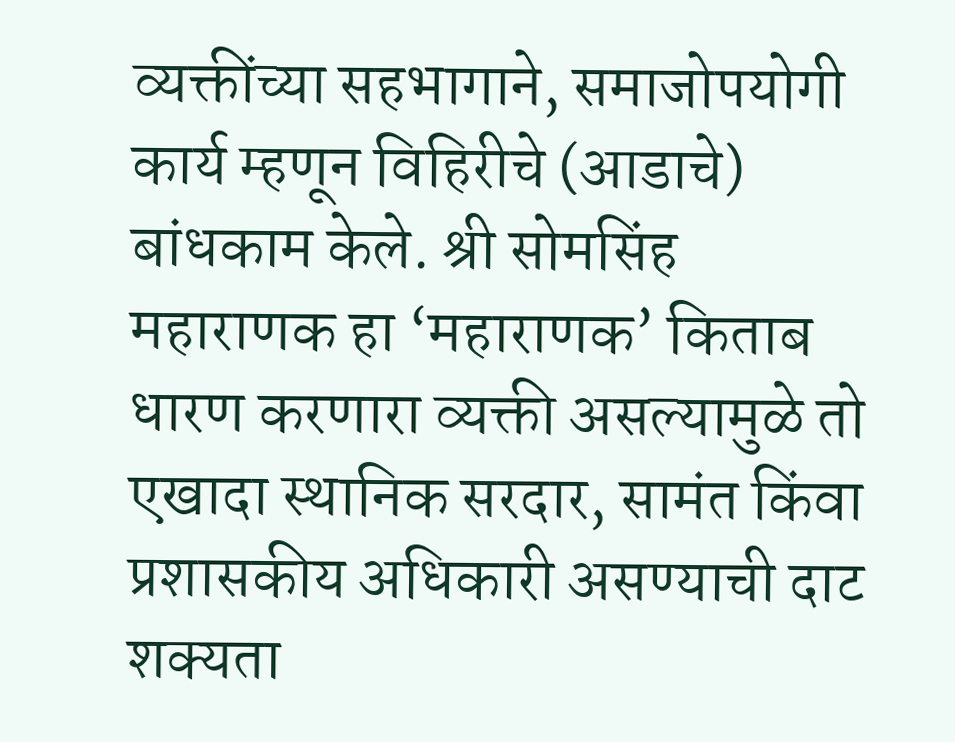व्यक्तींच्या सहभागाने, समाजोपयोगी कार्य म्हणून विहिरीचे (आडाचे) बांधकाम केले. श्री सोमसिंह महाराणक हा ‘महाराणक’ किताब धारण करणारा व्यक्ती असल्यामुळे तो एखादा स्थानिक सरदार, सामंत किंवा प्रशासकीय अधिकारी असण्याची दाट शक्यता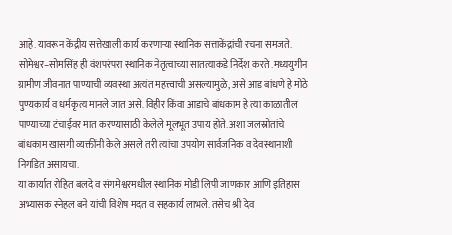आहे. यावरून केंद्रीय सत्तेखाली कार्य करणाऱ्या स्थानिक सत्ताकेंद्रांची रचना समजते. सोमेश्वर–सोमसिंह ही वंशपरंपरा स्थानिक नेतृत्वाच्या सातत्याकडे निर्देश करते .मध्ययुगीन ग्रामीण जीवनात पाण्याची व्यवस्था अत्यंत महत्त्वाची असल्यामुळे, असे आड बांधणे हे मोठे पुण्यकार्य व धर्मकृत्य मानले जात असे. विहीर किंवा आडाचे बांधकाम हे त्या काळातील पाण्याच्या टंचाईवर मात करण्यासाठी केलेले मूलभूत उपाय होते. अशा जलस्रोतांचे बांधकाम खासगी व्यक्तींनी केले असले तरी त्यांचा उपयोग सार्वजनिक व देवस्थानाशी निगडित असायचा.
या कार्यात रोहित बलदे व संगमेश्वरमधील स्थानिक मोडी लिपी जाणकार आणि इतिहास अभ्यासक स्नेहल बने यांची विशेष मदत व सहकार्य लाभले. तसेच श्री देव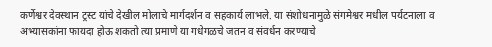कर्णेश्वर देवस्थान ट्रस्ट यांचे देखील मोलाचे मार्गदर्शन व सहकार्य लाभले. या संशोधनामुळे संगमेश्वर मधील पर्यटनाला व अभ्यासकांना फायदा होऊ शकतो त्या प्रमाणे या गधेगळचे जतन व संवर्धन करण्याचे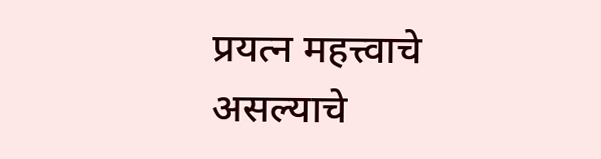प्रयत्न महत्त्वाचे असल्याचे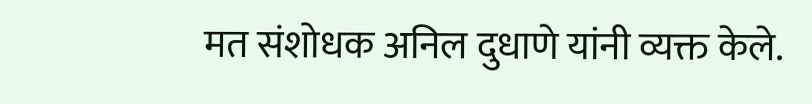मत संशोधक अनिल दुधाणे यांनी व्यक्त केले.